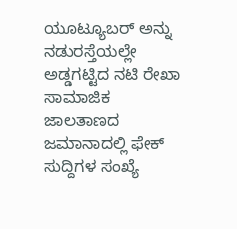ಯೂಟ್ಯೂಬರ್ ಅನ್ನು ನಡುರಸ್ತೆಯಲ್ಲೇ ಅಡ್ಡಗಟ್ಟಿದ ನಟಿ ರೇಖಾ
ಸಾಮಾಜಿಕ ಜಾಲತಾಣದ ಜಮಾನಾದಲ್ಲಿ ಫೇಕ್ ಸುದ್ದಿಗಳ ಸಂಖ್ಯೆ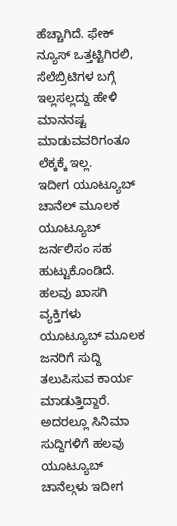ಹೆಚ್ಚಾಗಿದೆ. ಫೇಕ್ ನ್ಯೂಸ್ ಒತ್ತಟ್ಟಿಗಿರಲಿ, ಸೆಲೆಬ್ರಿಟಿಗಳ ಬಗ್ಗೆ ಇಲ್ಲಸಲ್ಲದ್ದು ಹೇಳಿ ಮಾನನಷ್ಟ ಮಾಡುವವರಿಗಂತೂ ಲೆಕ್ಕಕ್ಕೆ ಇಲ್ಲ.
ಇದೀಗ ಯೂಟ್ಯೂಬ್ ಚಾನೆಲ್ ಮೂಲಕ ಯೂಟ್ಯೂಬ್ ಜರ್ನಲಿಸಂ ಸಹ ಹುಟ್ಟುಕೊಂಡಿದೆ. ಹಲವು ಖಾಸಗಿ ವ್ಯಕ್ತಿಗಳು ಯೂಟ್ಯೂಬ್ ಮೂಲಕ ಜನರಿಗೆ ಸುದ್ದಿ ತಲುಪಿಸುವ ಕಾರ್ಯ ಮಾಡುತ್ತಿದ್ದಾರೆ. ಅದರಲ್ಲೂ ಸಿನಿಮಾ ಸುದ್ದಿಗಳಿಗೆ ಹಲವು ಯೂಟ್ಯೂಬ್ ಚಾನೆಲ್ಗಳು ಇದೀಗ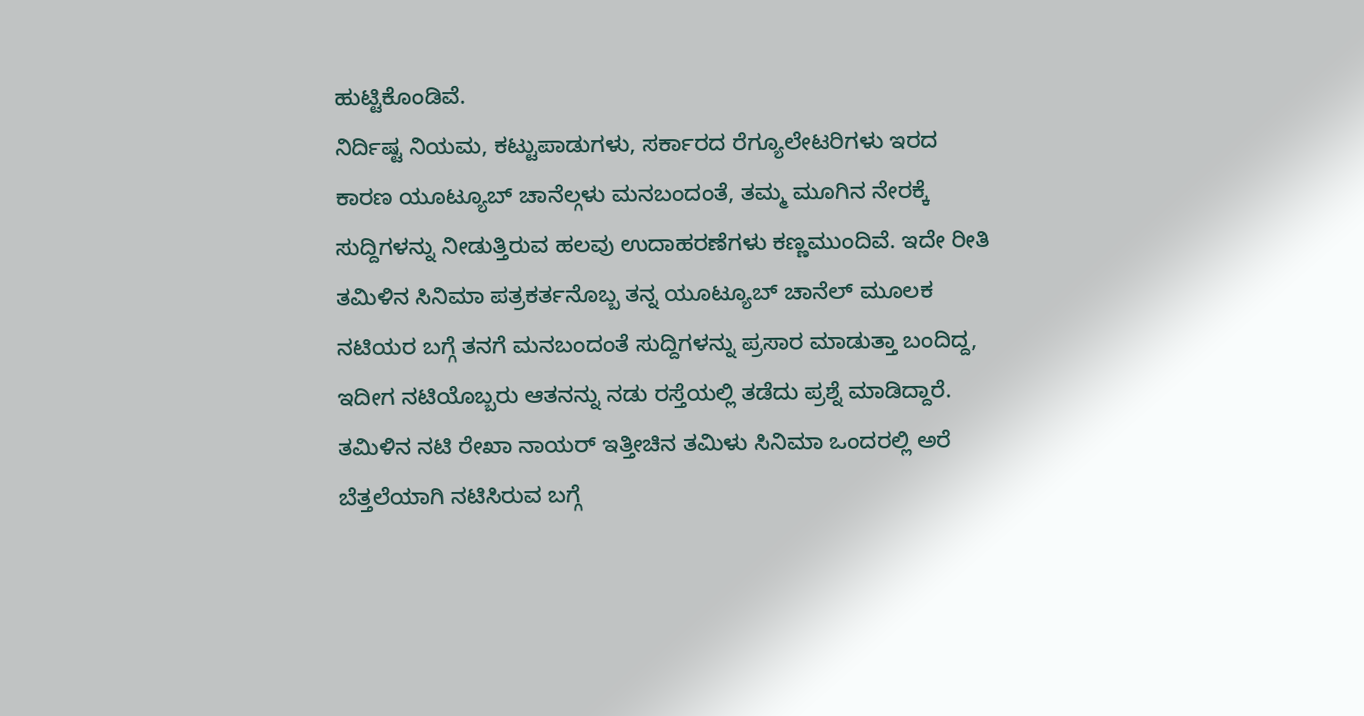ಹುಟ್ಟಿಕೊಂಡಿವೆ.
ನಿರ್ದಿಷ್ಟ ನಿಯಮ, ಕಟ್ಟುಪಾಡುಗಳು, ಸರ್ಕಾರದ ರೆಗ್ಯೂಲೇಟರಿಗಳು ಇರದ ಕಾರಣ ಯೂಟ್ಯೂಬ್ ಚಾನೆಲ್ಗಳು ಮನಬಂದಂತೆ, ತಮ್ಮ ಮೂಗಿನ ನೇರಕ್ಕೆ ಸುದ್ದಿಗಳನ್ನು ನೀಡುತ್ತಿರುವ ಹಲವು ಉದಾಹರಣೆಗಳು ಕಣ್ಣಮುಂದಿವೆ. ಇದೇ ರೀತಿ ತಮಿಳಿನ ಸಿನಿಮಾ ಪತ್ರಕರ್ತನೊಬ್ಬ ತನ್ನ ಯೂಟ್ಯೂಬ್ ಚಾನೆಲ್ ಮೂಲಕ ನಟಿಯರ ಬಗ್ಗೆ ತನಗೆ ಮನಬಂದಂತೆ ಸುದ್ದಿಗಳನ್ನು ಪ್ರಸಾರ ಮಾಡುತ್ತಾ ಬಂದಿದ್ದ, ಇದೀಗ ನಟಿಯೊಬ್ಬರು ಆತನನ್ನು ನಡು ರಸ್ತೆಯಲ್ಲಿ ತಡೆದು ಪ್ರಶ್ನೆ ಮಾಡಿದ್ದಾರೆ.
ತಮಿಳಿನ ನಟಿ ರೇಖಾ ನಾಯರ್ ಇತ್ತೀಚಿನ ತಮಿಳು ಸಿನಿಮಾ ಒಂದರಲ್ಲಿ ಅರೆ ಬೆತ್ತಲೆಯಾಗಿ ನಟಿಸಿರುವ ಬಗ್ಗೆ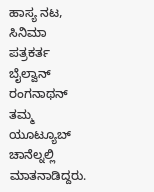ಹಾಸ್ಯ ನಟ, ಸಿನಿಮಾ ಪತ್ರಕರ್ತ ಬೈಲ್ವಾನ್ ರಂಗನಾಥನ್ ತಮ್ಮ ಯೂಟ್ಯೂಬ್ ಚಾನೆಲ್ನಲ್ಲಿ ಮಾತನಾಡಿದ್ದರು.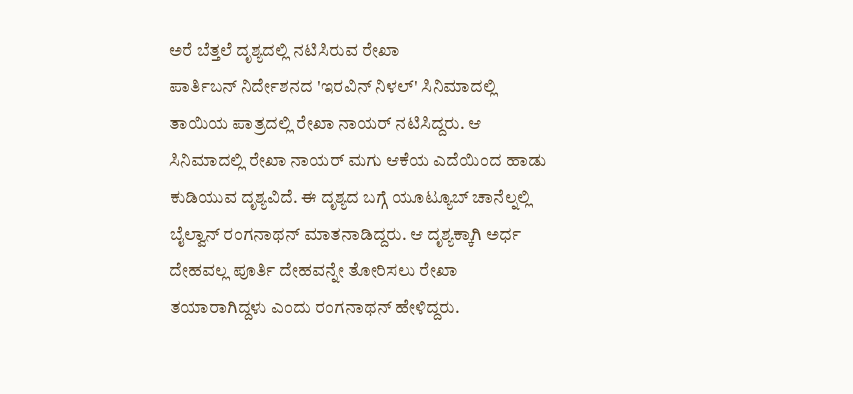ಅರೆ ಬೆತ್ತಲೆ ದೃಶ್ಯದಲ್ಲಿ ನಟಿಸಿರುವ ರೇಖಾ
ಪಾರ್ತಿಬನ್ ನಿರ್ದೇಶನದ 'ಇರವಿನ್ ನಿಳಲ್' ಸಿನಿಮಾದಲ್ಲಿ ತಾಯಿಯ ಪಾತ್ರದಲ್ಲಿ ರೇಖಾ ನಾಯರ್ ನಟಿಸಿದ್ದರು. ಆ ಸಿನಿಮಾದಲ್ಲಿ ರೇಖಾ ನಾಯರ್ ಮಗು ಆಕೆಯ ಎದೆಯಿಂದ ಹಾಡು ಕುಡಿಯುವ ದೃಶ್ಯವಿದೆ. ಈ ದೃಶ್ಯದ ಬಗ್ಗೆ ಯೂಟ್ಯೂಬ್ ಚಾನೆಲ್ನಲ್ಲಿ ಬೈಲ್ವಾನ್ ರಂಗನಾಥನ್ ಮಾತನಾಡಿದ್ದರು. ಆ ದೃಶ್ಯಕ್ಕಾಗಿ ಅರ್ಧ ದೇಹವಲ್ಲ ಪೂರ್ತಿ ದೇಹವನ್ನೇ ತೋರಿಸಲು ರೇಖಾ ತಯಾರಾಗಿದ್ದಳು ಎಂದು ರಂಗನಾಥನ್ ಹೇಳಿದ್ದರು.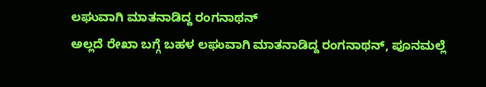ಲಘುವಾಗಿ ಮಾತನಾಡಿದ್ದ ರಂಗನಾಥನ್
ಅಲ್ಲದೆ ರೇಖಾ ಬಗ್ಗೆ ಬಹಳ ಲಘುವಾಗಿ ಮಾತನಾಡಿದ್ದ ರಂಗನಾಥನ್, ಪೂನಮಲ್ಲೆ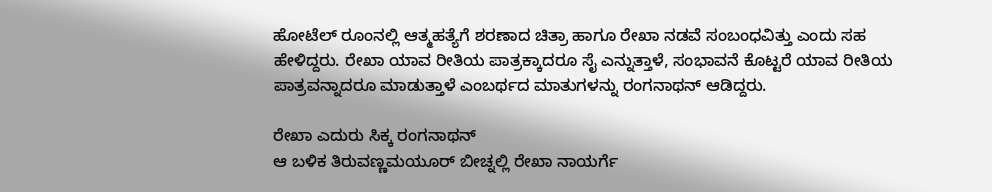ಹೋಟೆಲ್ ರೂಂನಲ್ಲಿ ಆತ್ಮಹತ್ಯೆಗೆ ಶರಣಾದ ಚಿತ್ರಾ ಹಾಗೂ ರೇಖಾ ನಡವೆ ಸಂಬಂಧವಿತ್ತು ಎಂದು ಸಹ ಹೇಳಿದ್ದರು. ರೇಖಾ ಯಾವ ರೀತಿಯ ಪಾತ್ರಕ್ಕಾದರೂ ಸೈ ಎನ್ನುತ್ತಾಳೆ, ಸಂಭಾವನೆ ಕೊಟ್ಟರೆ ಯಾವ ರೀತಿಯ ಪಾತ್ರವನ್ನಾದರೂ ಮಾಡುತ್ತಾಳೆ ಎಂಬರ್ಥದ ಮಾತುಗಳನ್ನು ರಂಗನಾಥನ್ ಆಡಿದ್ದರು.

ರೇಖಾ ಎದುರು ಸಿಕ್ಕ ರಂಗನಾಥನ್
ಆ ಬಳಿಕ ತಿರುವಣ್ಣಮಯೂರ್ ಬೀಚ್ನಲ್ಲಿ ರೇಖಾ ನಾಯರ್ಗೆ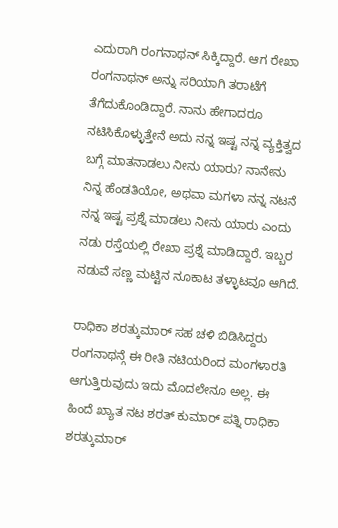ಎದುರಾಗಿ ರಂಗನಾಥನ್ ಸಿಕ್ಕಿದ್ದಾರೆ. ಆಗ ರೇಖಾ ರಂಗನಾಥನ್ ಅನ್ನು ಸರಿಯಾಗಿ ತರಾಟೆಗೆ ತೆಗೆದುಕೊಂಡಿದ್ದಾರೆ. ನಾನು ಹೇಗಾದರೂ ನಟಿಸಿಕೊಳ್ಳುತ್ತೇನೆ ಅದು ನನ್ನ ಇಷ್ಟ ನನ್ನ ವ್ಯಕ್ತಿತ್ವದ ಬಗ್ಗೆ ಮಾತನಾಡಲು ನೀನು ಯಾರು? ನಾನೇನು ನಿನ್ನ ಹೆಂಡತಿಯೋ, ಅಥವಾ ಮಗಳಾ ನನ್ನ ನಟನೆ ನನ್ನ ಇಷ್ಟ ಪ್ರಶ್ನೆ ಮಾಡಲು ನೀನು ಯಾರು ಎಂದು ನಡು ರಸ್ತೆಯಲ್ಲಿ ರೇಖಾ ಪ್ರಶ್ನೆ ಮಾಡಿದ್ದಾರೆ. ಇಬ್ಬರ ನಡುವೆ ಸಣ್ಣ ಮಟ್ಟಿನ ನೂಕಾಟ ತಳ್ಳಾಟವೂ ಆಗಿದೆ.

ರಾಧಿಕಾ ಶರತ್ಕುಮಾರ್ ಸಹ ಚಳಿ ಬಿಡಿಸಿದ್ದರು
ರಂಗನಾಥನ್ಗೆ ಈ ರೀತಿ ನಟಿಯರಿಂದ ಮಂಗಳಾರತಿ ಆಗುತ್ತಿರುವುದು ಇದು ಮೊದಲೇನೂ ಅಲ್ಲ. ಈ ಹಿಂದೆ ಖ್ಯಾತ ನಟ ಶರತ್ ಕುಮಾರ್ ಪತ್ನಿ ರಾಧಿಕಾ ಶರತ್ಕುಮಾರ್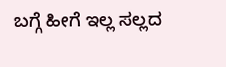ಬಗ್ಗೆ ಹೀಗೆ ಇಲ್ಲ ಸಲ್ಲದ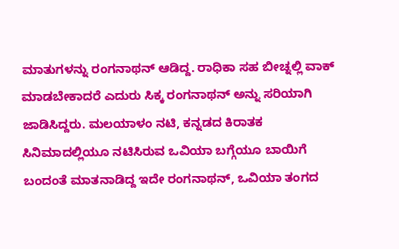ಮಾತುಗಳನ್ನು ರಂಗನಾಥನ್ ಆಡಿದ್ದ. ರಾಧಿಕಾ ಸಹ ಬೀಚ್ನಲ್ಲಿ ವಾಕ್ ಮಾಡಬೇಕಾದರೆ ಎದುರು ಸಿಕ್ಕ ರಂಗನಾಥನ್ ಅನ್ನು ಸರಿಯಾಗಿ ಜಾಡಿಸಿದ್ದರು. ಮಲಯಾಳಂ ನಟಿ, ಕನ್ನಡದ ಕಿರಾತಕ ಸಿನಿಮಾದಲ್ಲಿಯೂ ನಟಿಸಿರುವ ಒವಿಯಾ ಬಗ್ಗೆಯೂ ಬಾಯಿಗೆ ಬಂದಂತೆ ಮಾತನಾಡಿದ್ದ ಇದೇ ರಂಗನಾಥನ್, ಒವಿಯಾ ತಂಗದ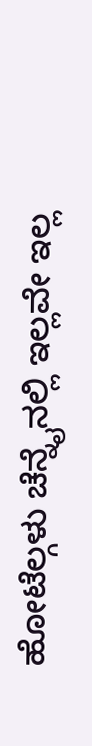ಹೋಟೆಲ್ಗಳು ಚೆನ್ನೈನಲ್ಲಿ ಇಲ್ಲವೇ ಇಲ್ಲ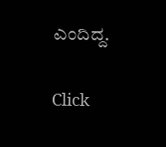ಎಂದಿದ್ದ.


Click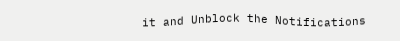it and Unblock the Notifications